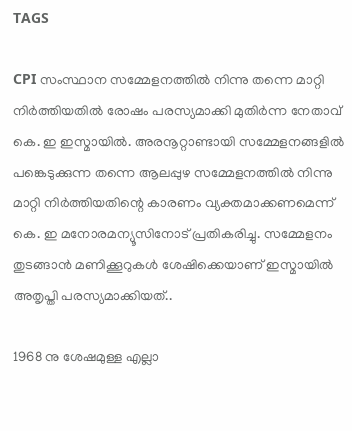TAGS

CPI സംസ്ഥാന സമ്മേളനത്തിൽ നിന്നു തന്നെ മാറ്റി നിർത്തിയതിൽ രോഷം പരസ്യമാക്കി മുതിർന്ന നേതാവ് കെ. ഇ ഇസ്മായിൽ. അരനൂറ്റാണ്ടായി സമ്മേളനങ്ങളിൽ പങ്കെടുക്കുന്ന തന്നെ ആലപ്പുഴ സമ്മേളനത്തിൽ നിന്നു മാറ്റി നിർത്തിയതിന്റെ കാരണം വ്യക്തമാക്കണമെന്ന് കെ. ഇ മനോരമന്യൂസിനോട് പ്രതികരിച്ചു. സമ്മേളനം തുടങ്ങാൻ മണിക്കൂറുകൾ ശേഷിക്കെയാണ് ഇസ്മായിൽ അതൃപ്തി പരസ്യമാക്കിയത്..

1968 നു ശേഷമുള്ള എല്ലാ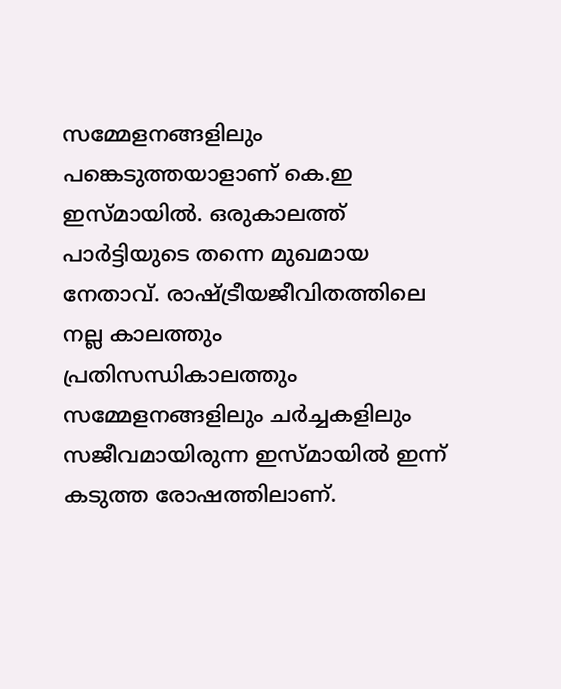സമ്മേളനങ്ങളിലും പങ്കെടുത്തയാളാണ് കെ.ഇ ഇസ്മായിൽ. ഒരുകാലത്ത് പാർട്ടിയുടെ തന്നെ മുഖമായ നേതാവ്. രാഷ്ട്രീയജീവിതത്തിലെ നല്ല കാലത്തും പ്രതിസന്ധികാലത്തും സമ്മേളനങ്ങളിലും ചർച്ചകളിലും സജീവമായിരുന്ന ഇസ്മായിൽ ഇന്ന് കടുത്ത രോഷത്തിലാണ്.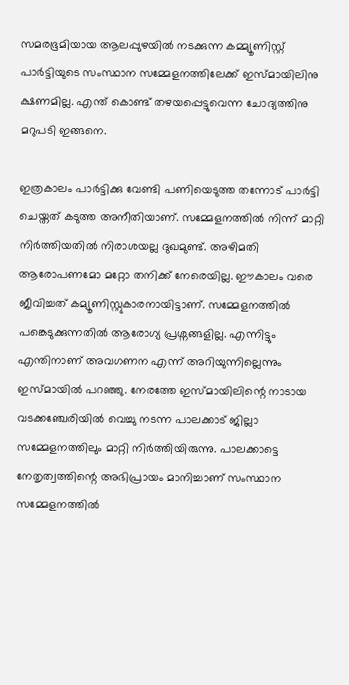സമരഭൂമിയായ ആലപ്പുഴയിൽ നടക്കുന്ന കമ്മ്യൂണിസ്റ്റ് പാർട്ടിയുടെ സംസ്ഥാന സമ്മേളനത്തിലേക്ക് ഇസ്മായിലിനു ക്ഷണമില്ല. എന്ത് കൊണ്ട് തഴയപ്പെട്ടുവെന്ന ചോദ്യത്തിനു മറുപടി ഇങ്ങനെ.

ഇത്രകാലം പാർട്ടിക്കു വേണ്ടി പണിയെടുത്ത തന്നോട് പാർട്ടി ചെയ്തത് കടുത്ത അനീതിയാണ്. സമ്മേളനത്തിൽ നിന്ന് മാറ്റി നിർത്തിയതിൽ നിരാശയല്ല ദുഖമുണ്ട്. അഴിമതി ആരോപണമോ മറ്റോ തനിക്ക് നേരെയില്ല. ഈകാലം വരെ ജീവിച്ചത് കമ്യൂണിസ്റ്റുകാരനായിട്ടാണ്. സമ്മേളനത്തിൽ പങ്കെടുക്കുന്നതിൽ ആരോഗ്യ പ്രശ്നങ്ങളില്ല. എന്നിട്ടും എന്തിനാണ് അവഗണന എന്ന് അറിയുന്നില്ലെന്നും ഇസ്മായിൽ പറഞ്ഞു. നേരത്തേ ഇസ്മായിലിന്റെ നാടായ വടക്കഞ്ചേരിയിൽ വെച്ചു നടന്ന പാലക്കാട് ജില്ലാ സമ്മേളനത്തിലും മാറ്റി നിർത്തിയിരുന്നു. പാലക്കാട്ടെ നേതൃത്വത്തിന്റെ അഭിപ്രായം മാനിച്ചാണ് സംസ്ഥാന സമ്മേളനത്തിൽ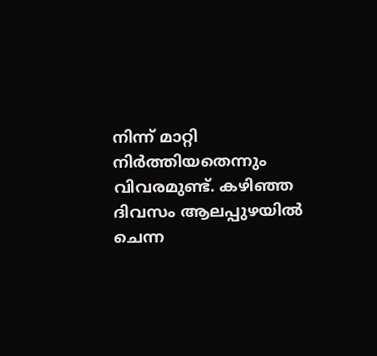നിന്ന് മാറ്റി നിർത്തിയതെന്നും വിവരമുണ്ട്. കഴിഞ്ഞ ദിവസം ആലപ്പുഴയിൽ ചെന്ന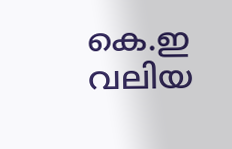കെ.ഇ വലിയ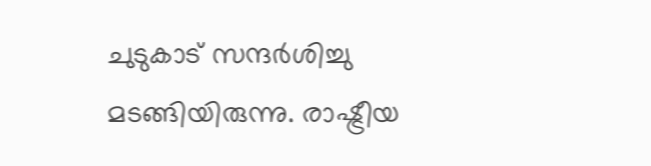ചുടുകാട് സന്ദർശിച്ചു മടങ്ങിയിരുന്നു. രാഷ്ട്രീയ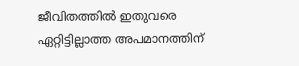ജീവിതത്തിൽ ഇതുവരെ ഏറ്റിട്ടില്ലാത്ത അപമാനത്തിന്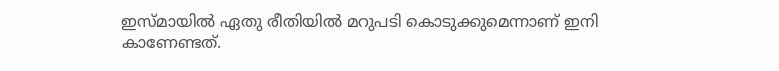ഇസ്മായിൽ ഏതു രീതിയിൽ മറുപടി കൊടുക്കുമെന്നാണ് ഇനി കാണേണ്ടത്.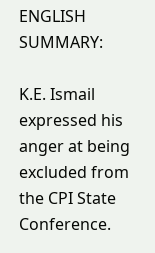ENGLISH SUMMARY:

K.E. Ismail expressed his anger at being excluded from the CPI State Conference.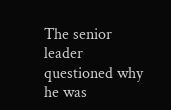The senior leader questioned why he was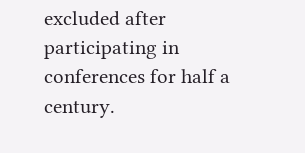excluded after participating in conferences for half a century.